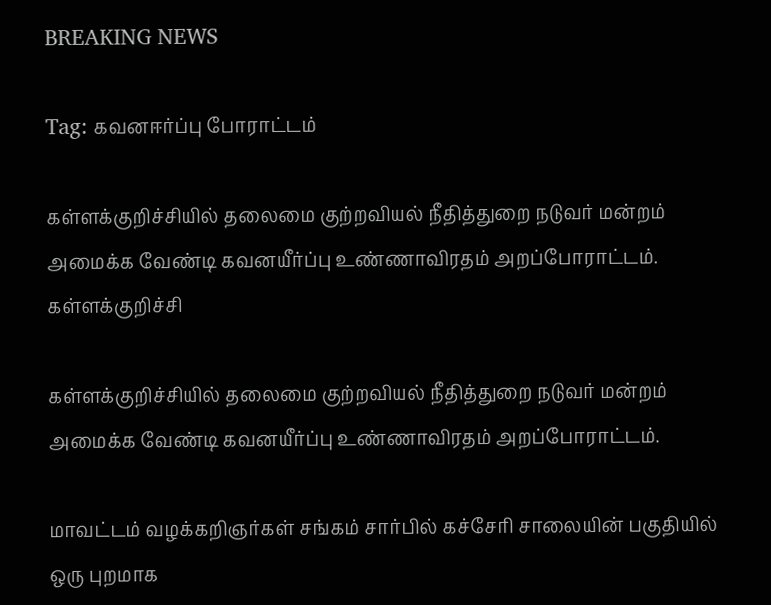BREAKING NEWS

Tag: கவனஈர்ப்பு போராட்டம்

கள்ளக்குறிச்சியில் தலைமை குற்றவியல் நீதித்துறை நடுவர் மன்றம் அமைக்க வேண்டி கவனயீர்ப்பு உண்ணாவிரதம் அறப்போராட்டம்.
கள்ளக்குறிச்சி

கள்ளக்குறிச்சியில் தலைமை குற்றவியல் நீதித்துறை நடுவர் மன்றம் அமைக்க வேண்டி கவனயீர்ப்பு உண்ணாவிரதம் அறப்போராட்டம்.

மாவட்டம் வழக்கறிஞர்கள் சங்கம் சார்பில் கச்சேரி சாலையின் பகுதியில் ஒரு புறமாக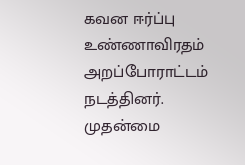கவன ஈர்ப்பு உண்ணாவிரதம் அறப்போராட்டம் நடத்தினர். முதன்மை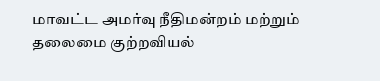மாவட்ட அமர்வு நீதிமன்றம் மற்றும் தலைமை குற்றவியல்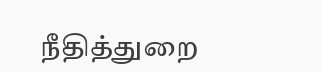நீதித்துறை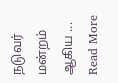நடுவர் மன்றம் ஆகிய ... Read More